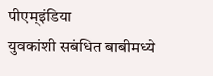पीएम्इंडिया
युवकांशी सबंधित बाबीमध्ये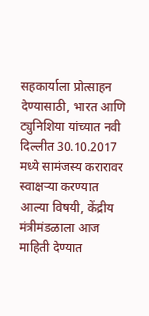सहकार्याला प्रोत्साहन देण्यासाठी, भारत आणि ट्युनिशिया यांच्यात नवी दिल्लीत 30.10.2017 मध्ये सामंजस्य करारावर स्वाक्षऱ्या करण्यात आल्या विषयी, केंद्रीय मंत्रीमंडळाला आज माहिती देण्यात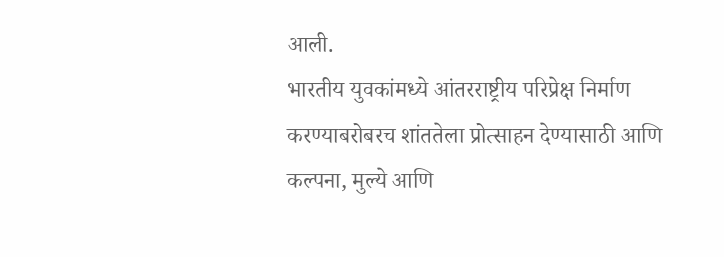आली.
भारतीय युवकांमध्ये आंतरराष्ट्रीय परिप्रेक्ष निर्माण करण्याबरोबरच शांततेला प्रोत्साहन देण्यासाठी आणि कल्पना, मुल्ये आणि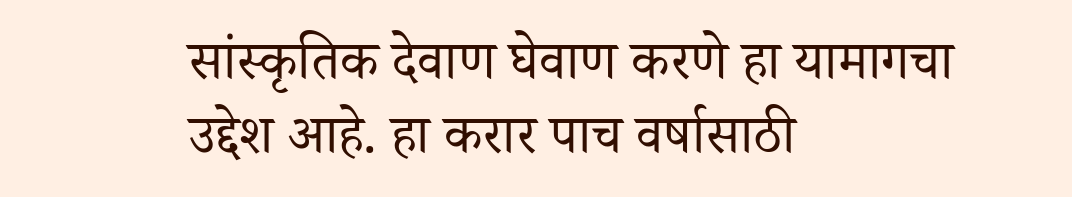सांस्कृतिक देवाण घेवाण करणे हा यामागचा उद्देश आहे. हा करार पाच वर्षासाठी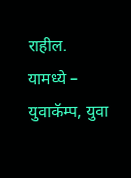राहील.
यामध्ये –
युवाकॅम्प, युवा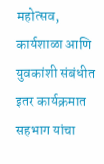महोत्सव, कार्यशाळा आणि युवकांशी संबंधीत इतर कार्यक्रमात सहभाग यांचा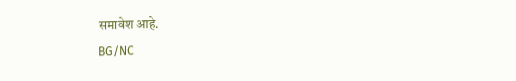समावेश आहे.
BG/NC